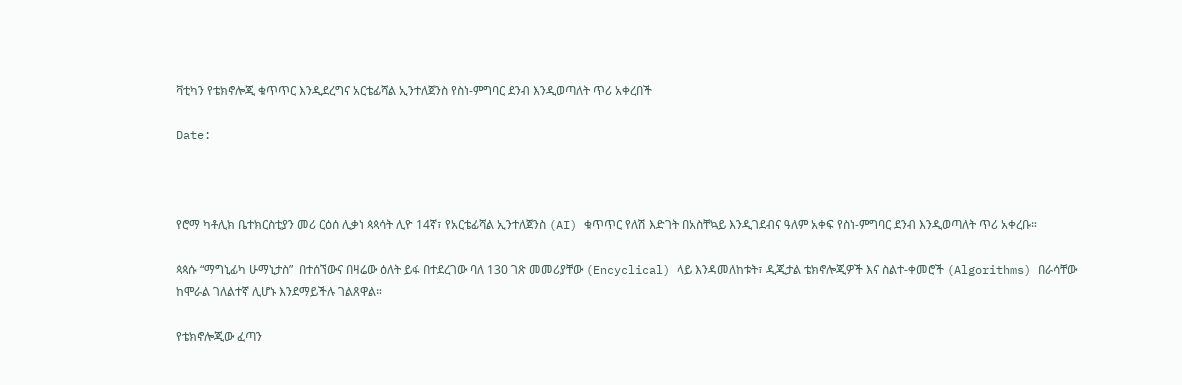ቫቲካን የቴክኖሎጂ ቁጥጥር እንዲደረግና አርቴፊሻል ኢንተለጀንስ የስነ-ምግባር ደንብ እንዲወጣለት ጥሪ አቀረበች

Date:



የሮማ ካቶሊክ ቤተክርስቲያን መሪ ርዕሰ ሊቃነ ጳጳሳት ሊዮ 14ኛ፣ የአርቴፊሻል ኢንተለጀንስ (AI) ቁጥጥር የለሽ እድገት በአስቸኳይ እንዲገደብና ዓለም አቀፍ የስነ-ምግባር ደንብ እንዲወጣለት ጥሪ አቀረቡ።

ጳጳሱ “ማግኒፊካ ሁማኒታስ”  በተሰኘውና በዛሬው ዕለት ይፋ በተደረገው ባለ 130 ገጽ መመሪያቸው (Encyclical) ላይ እንዳመለከቱት፣ ዲጂታል ቴክኖሎጂዎች እና ስልተ-ቀመሮች (Algorithms) በራሳቸው ከሞራል ገለልተኛ ሊሆኑ እንደማይችሉ ገልጸዋል።

የቴክኖሎጂው ፈጣን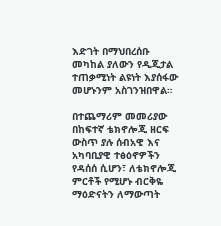እድገት በማህበረሰቡ መካከል ያለውን የዲጂታል ተጠቃሚነት ልዩነት እያሰፋው መሆኑንም አስገንዝበዋል።

በተጨማሪም መመሪያው በከፍተኛ ቴክኖሎጂ ዘርፍ ውስጥ ያሉ ሰብአዊ እና አካባቢያዊ ተፅዕኖዎችን የዳሰሰ ሲሆን፣ ለቴክኖሎጂ ምርቶች የሚሆኑ ብርቅዬ ማዕድናትን ለማውጣት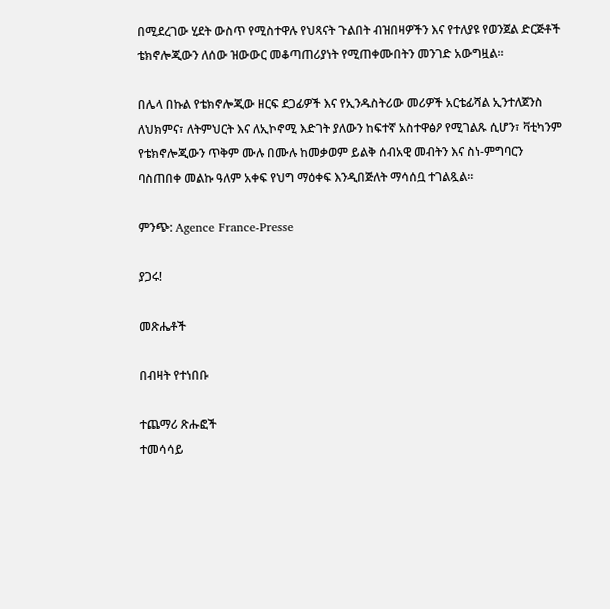በሚደረገው ሂደት ውስጥ የሚስተዋሉ የህጻናት ጉልበት ብዝበዛዎችን እና የተለያዩ የወንጀል ድርጅቶች ቴክኖሎጂውን ለሰው ዝውውር መቆጣጠሪያነት የሚጠቀሙበትን መንገድ አውግዟል።

በሌላ በኩል የቴክኖሎጂው ዘርፍ ደጋፊዎች እና የኢንዱስትሪው መሪዎች አርቴፊሻል ኢንተለጀንስ ለህክምና፣ ለትምህርት እና ለኢኮኖሚ እድገት ያለውን ከፍተኛ አስተዋፅዖ የሚገልጹ ሲሆን፣ ቫቲካንም የቴክኖሎጂውን ጥቅም ሙሉ በሙሉ ከመቃወም ይልቅ ሰብአዊ መብትን እና ስነ-ምግባርን ባስጠበቀ መልኩ ዓለም አቀፍ የህግ ማዕቀፍ እንዲበጅለት ማሳሰቧ ተገልጿል።

ምንጭ: Agence France-Presse

ያጋሩ!

መጽሔቶች

በብዛት የተነበቡ

ተጨማሪ ጽሑፎች
ተመሳሳይ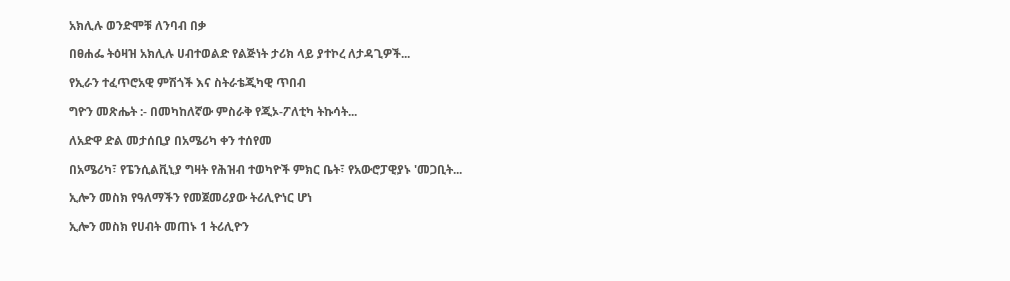አክሊሉ ወንድሞቹ ለንባብ በቃ

በፀሐፌ ትዕዛዝ አክሊሉ ሀብተወልድ የልጅነት ታሪክ ላይ ያተኮረ ለታዳጊዎች...

የኢራን ተፈጥሮአዊ ምሽጎች እና ስትራቴጂካዊ ጥበብ

ግዮን መጽሔት :- በመካከለኛው ምስራቅ የጂኦ-ፖለቲካ ትኩሳት...

ለአድዋ ድል መታሰቢያ በአሜሪካ ቀን ተሰየመ

በአሜሪካ፣ የፔንሲልቪኒያ ግዛት የሕዝብ ተወካዮች ምክር ቤት፣ የአውሮፓዊያኑ 'መጋቢት...

ኢሎን መስክ የዓለማችን የመጀመሪያው ትሪሊዮነር ሆነ

ኢሎን መስክ የሀብት መጠኑ 1 ትሪሊዮን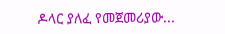ዶላር ያለፈ የመጀመሪያው...